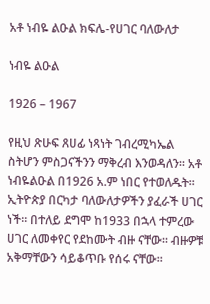አቶ ነብዬ ልዑል ክፍሌ-የሀገር ባለውለታ

ነብዬ ልዑል

1926 – 1967

የዚህ ጽሁፍ ጸሀፊ ነጻነት ገብረሚካኤል ስትሆን ምስጋናችንን ማቅረብ እንወዳለን፡፡ አቶ ነብዬልዑል በ1926 አ.ም ነበር የተወለዱት፡፡
ኢትዮጵያ በርካታ ባለውለታዎችን ያፈራች ሀገር ነች፡፡ በተለይ ደግሞ ከ1933 በኋላ ተምረው ሀገር ለመቀየር የደከሙት ብዙ ናቸው፡፡ ብዙዎቹ አቅማቸውን ሳይቆጥቡ የሰሩ ናቸው፡፡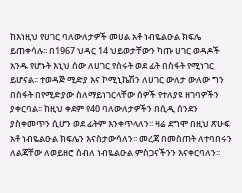ከእነዚህ የሀገር ባለውለታዎች መሀል አቶ ነብዬልዑል ክፍሌ ይጠቀሳሉ፡፡ በ1967 ህዳር 14 ህይወታቸውን ካጡ ሀገር ወዳዶች አንዱ የሆኑት እኒህ ሰው ለሀገር የሰሩት ወደ ፊት በስፋት የሚነገር ይሆናል፡፡ ተወዳጅ ሚድያ እና ኮሚኒኬሽን ለሀገር ውለታ ውለው ግን በስፋት በየሚድያው ስለማይነገርላቸው ሰዎች የተለያዩ ዘገባዎችን ያቀርባል፡፡ ከዚህ ቀደም የ40 ባለውለታዎችን በሲዲ ሰንደን ያስቀመጥን ሲሆን ወደ ፊትም እንቀጥላለን፡፡ ዛሬ ደግሞ በዚህ ጽሁፍ አቶ ነብዬልዑል ክፍሌን እናስታውሳለን፡፡ መረጃ በመስጠት ለተባበሩን ለልጃቸው ለወይዘሮ ሰብለ ነብዬልዑል ምስጋናችንን እናቀርባለን፡፡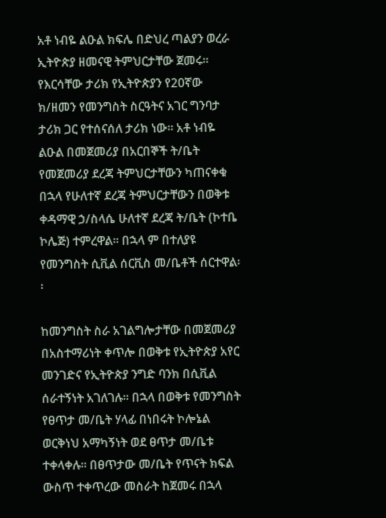አቶ ነብዬ ልዑል ክፍሌ በድህረ ጣልያን ወረራ ኢትዮጵያ ዘመናዊ ትምህርታቸው ጀመሩ፡፡ የእርሳቸው ታሪክ የኢትዮጵያን የ20ኛው ክ/ዘመን የመንግስት ስርዓትና አገር ግንባታ ታሪክ ጋር የተሰናሰለ ታሪክ ነው፡፡ አቶ ነብዬ ልዑል በመጀመሪያ በአርበኞች ት/ቤት የመጀመሪያ ደረጃ ትምህርታቸውን ካጠናቀቁ በኋላ የሁለተኛ ደረጃ ትምህርታቸውን በወቅቱ ቀዳማዊ ኃ/ስላሴ ሁለተኛ ደረጃ ት/ቤት (ኮተቤ ኮሌጅ) ተምረዋል፡፡ በኋላ ም በተለያዩ የመንግስት ሲቪል ሰርቪስ መ/ቤቶች ሰርተዋል፡፡

ከመንግስት ስራ አገልግሎታቸው በመጀመሪያ በአስተማሪነት ቀጥሎ በወቅቱ የኢትዮጵያ አየር መንገድና የኢትዮጵያ ንግድ ባንክ በሲቪል ሰራተኝነት አገለገሉ፡፡ በኋላ በወቅቱ የመንግስት የፀጥታ መ/ቤት ሃላፊ በነበሩት ኮሎኔል ወርቅነህ አማካኝነት ወደ ፀጥታ መ/ቤቱ ተቀላቀሉ፡፡ በፀጥታው መ/ቤት የጥናት ክፍል ውስጥ ተቀጥረው መስራት ከጀመሩ በኋላ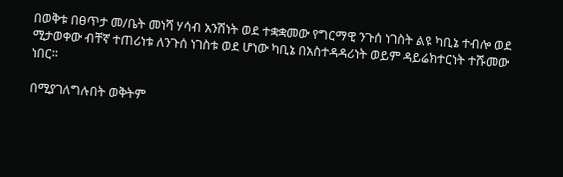በወቅቱ በፀጥታ መ/ቤት መነሻ ሃሳብ አንሽነት ወደ ተቋቋመው የግርማዊ ንጉሰ ነገስት ልዩ ካቢኔ ተብሎ ወደ ሚታወቀው ብቸኛ ተጠሪነቱ ለንጉሰ ነገስቱ ወደ ሆነው ካቢኔ በአስተዳዳሪነት ወይም ዳይሬክተርነት ተሹመው ነበር፡፡

በሚያገለግሉበት ወቅትም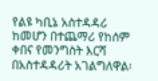የልዩ ካቢኔ አስተዳዳሪ ከመሆን በተጨማሪ የከሰም ቀበና የመንግስት እርሻ በአስተዳዳሪት አገልግለዋል፡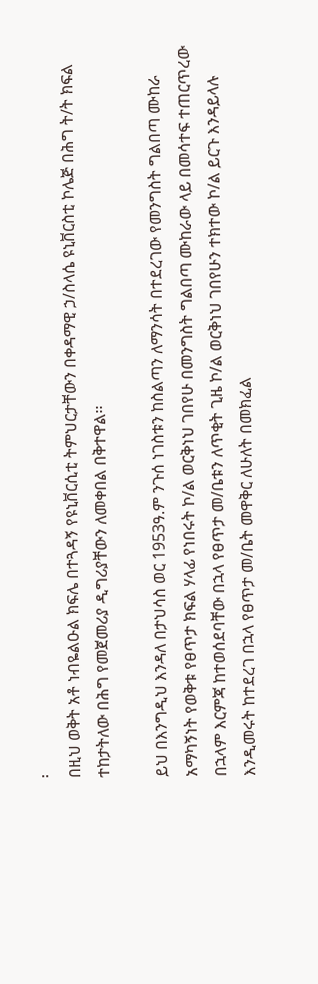፡
በዚህ ወቅት አቶ ነብዬልዑል ክፍሌ በተጓዳኝ የዩኒቨርሲቲ ትምህርታቸውን በቀዳማዊ ኃ/ስላሴ ዩኒቨርስቲ ኮሌጅ በሕግ ት/ት ክፍል ተከታትለው በሕግ የመጀመሪያ ዲግሪያቸውን ለመቀበል በቅተዋል፡፡

ይህ በእንግዲህ እንዳለ በታህሳስ ወር 1953ዓ.ም ንጉሰ ነገስቱን ከስልጣን ለማንሳት በተደረገው የመንግስት ግልበጣ ሙከራ አማካኝነት የወቅቱ የፀጥታ ክፍል ሃላፊ የነበሩት ኮ/ል ወርቅነህ ገበየሁ በመንግስት ግልበጣ ሙከራው ላይ በመሳተፍ ተጠርጥረው በኋላም እርምጃ ከተወሰደባቸው በኋላ የፀጥታ መ/ቤቱን ለጥቂት ጊዜ ኮ/ል ወርቅነህ ገበየሁን ተክተው ኮ/ል ይርጉ እንዳይላሉ እንዲመሩት ከተደረገ በኋላ የፀጥታ መ/ቤት መዋቅር ለሁለት በመክፈል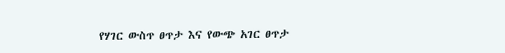የሃገር ውስጥ ፀጥታ እና የውጭ አገር ፀጥታ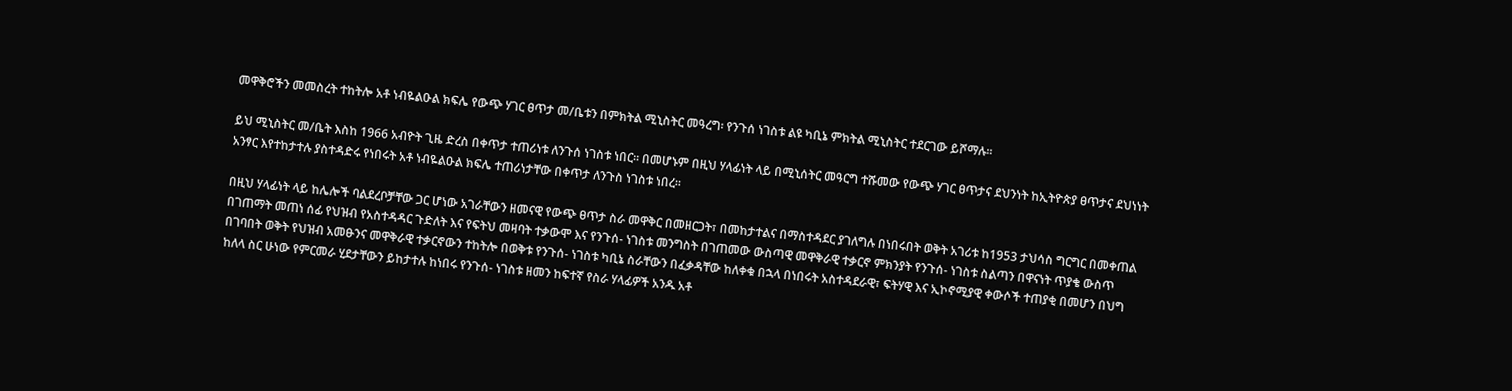መዋቅሮችን መመስረት ተከትሎ አቶ ነብዬልዑል ክፍሌ የውጭ ሃገር ፀጥታ መ/ቤቱን በምክትል ሚኒስትር መዓረግ፡ የንጉሰ ነገስቱ ልዩ ካቢኔ ምክትል ሚኒስትር ተደርገው ይሾማሉ፡፡

ይህ ሚኒስትር መ/ቤት እስከ 1966 አብዮት ጊዜ ድረስ በቀጥታ ተጠሪነቱ ለንጉሰ ነገስቱ ነበር፡፡ በመሆኑም በዚህ ሃላፊነት ላይ በሚኒሰትር መዓርግ ተሹመው የውጭ ሃገር ፀጥታና ደህንነት ከኢትዮጵያ ፀጥታና ደህነነት አንፃር እየተከታተሉ ያስተዳድሩ የነበሩት አቶ ነብዬልዑል ክፍሌ ተጠሪነታቸው በቀጥታ ለንጉስ ነገስቱ ነበረ፡፡

በዚህ ሃላፊነት ላይ ከሌሎች ባልደረቦቻቸው ጋር ሆነው አገራቸውን ዘመናዊ የውጭ ፀጥታ ስራ መዋቅር በመዘርጋት፣ በመከታተልና በማስተዳደር ያገለግሉ በነበሩበት ወቅት አገሪቱ ከ1953 ታህሳስ ግርግር በመቀጠል በገጠማት መጠነ ሰፊ የህዝብ የአስተዳዳር ጉድለት እና የፍትህ መዛባት ተቃውሞ እና የንጉሰ- ነገስቱ መንግስት በገጠመው ውስጣዊ መዋቅራዊ ተቃርኖ ምክንያት የንጉሰ- ነገስቱ ስልጣን በዋናነት ጥያቄ ውስጥ በገባበት ወቅት የህዝብ አመፁንና መዋቅራዊ ተቃርኖውን ተከትሎ በወቅቱ የንጉሰ- ነገስቱ ካቢኔ ስራቸውን በፈቃዳቸው ከለቀቁ በኋላ በነበሩት አስተዳደራዊ፣ ፍትሃዊ እና ኢኮኖሚያዊ ቀውሶች ተጠያቂ በመሆን በህግ ከለላ ስር ሁነው የምርመራ ሂደታቸውን ይከታተሉ ከነበሩ የንጉሰ- ነገስቱ ዘመን ከፍተኛ የስራ ሃላፊዎች አንዱ አቶ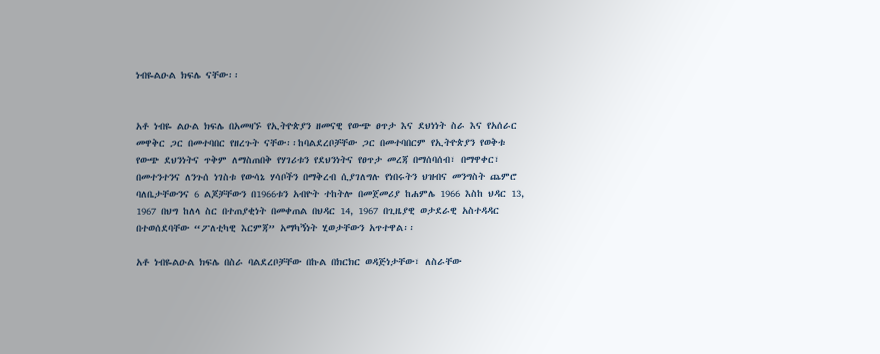ነብዬልዑል ክፍሌ ናቸው፡፡


አቶ ነብዬ ልዑል ክፍሌ በአመዛኙ የኢትዮጵያን ዘመናዊ የውጭ ፀጥታ እና ደህነነት ስራ እና የአሰራር መዋቅር ጋር በመተባበር የዘረጉት ናቸው፡፡ከባልደረቦቻቸው ጋር በመተባበርም የኢትዮጵያን የወቅቱ የውጭ ደህንነትና ጥቅም ለማስጠበቅ የሃገሪቱን የደህንነትና የፀጥታ መረጃ በማሰባሰብ፣ በማዋቀር፣ በመተንተንና ለንጉሰ ነገስቱ የውሳኔ ሃሳቦችን በማቅረብ ሲያገለግሉ የነበሩትን ህዝብና መንግስት ጨምሮ ባለቤታቸውንና 6 ልጆቻቸውን በ1966ቱን አብዮት ተከትሎ በመጀመሪያ ከሐምሌ 1966 እስከ ህዳር 13, 1967 በህግ ከለላ ስር በተጠያቂነት በመቀጠል በህዳር 14, 1967 በጊዜያዊ ወታደራዊ አስተዳዳር በተወሰደባቸው “ፖለቲካዊ እርምጃ” አማካኝነት ሂወታቸውን አጥተዋል፡፡

አቶ ነብዬልዑል ክፍሌ በስራ ባልደረቦቻቸው በኩል በክርክር ወዳጅነታቸው፣ ለስራቸው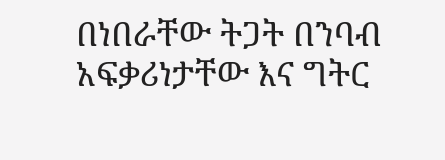በነበራቸው ትጋት በንባብ አፍቃሪነታቸው እና ግትር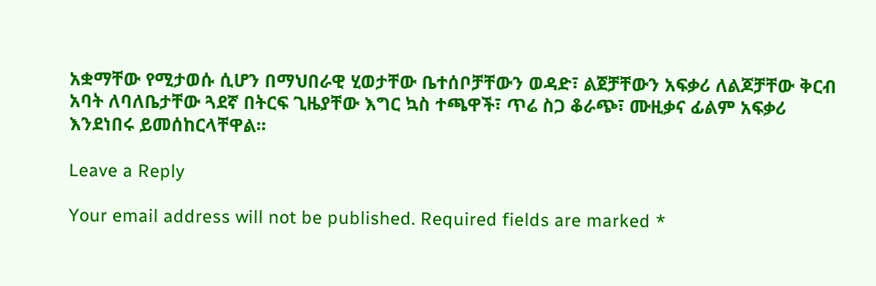አቋማቸው የሚታወሱ ሲሆን በማህበራዊ ሂወታቸው ቤተሰቦቻቸውን ወዳድ፣ ልጀቻቸውን አፍቃሪ ለልጆቻቸው ቅርብ አባት ለባለቤታቸው ጓደኛ በትርፍ ጊዜያቸው እግር ኳስ ተጫዋች፣ ጥሬ ስጋ ቆራጭ፣ ሙዚቃና ፊልም አፍቃሪ እንደነበሩ ይመሰከርላቸዋል፡፡

Leave a Reply

Your email address will not be published. Required fields are marked *